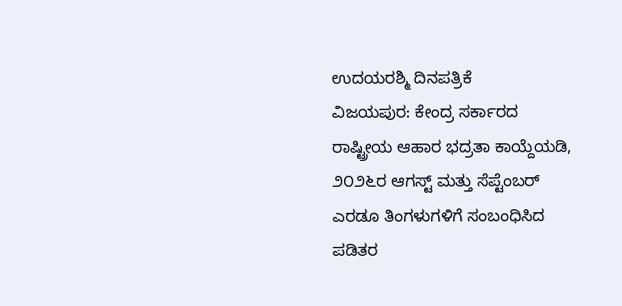ಉದಯರಶ್ಮಿ ದಿನಪತ್ರಿಕೆ
ವಿಜಯಪುರ: ಕೇಂದ್ರ ಸರ್ಕಾರದ ರಾಷ್ಟ್ರೀಯ ಆಹಾರ ಭದ್ರತಾ ಕಾಯ್ದೆಯಡಿ, ೨೦೨೬ರ ಆಗಸ್ಟ್ ಮತ್ತು ಸೆಪ್ಟೆಂಬರ್ ಎರಡೂ ತಿಂಗಳುಗಳಿಗೆ ಸಂಬಂಧಿಸಿದ ಪಡಿತರ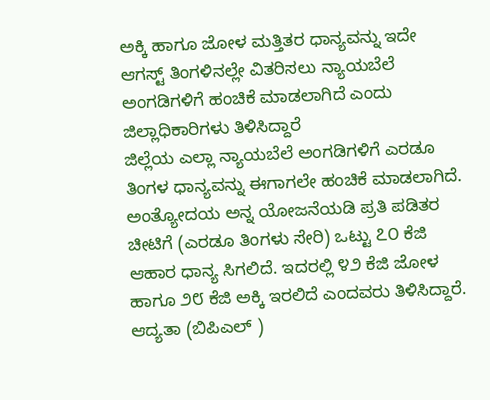ಅಕ್ಕಿ ಹಾಗೂ ಜೋಳ ಮತ್ತಿತರ ಧಾನ್ಯವನ್ನು ಇದೇ ಆಗಸ್ಟ್ ತಿಂಗಳಿನಲ್ಲೇ ವಿತರಿಸಲು ನ್ಯಾಯಬೆಲೆ ಅಂಗಡಿಗಳಿಗೆ ಹಂಚಿಕೆ ಮಾಡಲಾಗಿದೆ ಎಂದು ಜಿಲ್ಲಾಧಿಕಾರಿಗಳು ತಿಳಿಸಿದ್ದಾರೆ
ಜಿಲ್ಲೆಯ ಎಲ್ಲಾ ನ್ಯಾಯಬೆಲೆ ಅಂಗಡಿಗಳಿಗೆ ಎರಡೂ ತಿಂಗಳ ಧಾನ್ಯವನ್ನು ಈಗಾಗಲೇ ಹಂಚಿಕೆ ಮಾಡಲಾಗಿದೆ. ಅಂತ್ಯೋದಯ ಅನ್ನ ಯೋಜನೆಯಡಿ ಪ್ರತಿ ಪಡಿತರ ಚೀಟಿಗೆ (ಎರಡೂ ತಿಂಗಳು ಸೇರಿ) ಒಟ್ಟು ೭೦ ಕೆಜಿ ಆಹಾರ ಧಾನ್ಯ ಸಿಗಲಿದೆ. ಇದರಲ್ಲಿ ೪೨ ಕೆಜಿ ಜೋಳ ಹಾಗೂ ೨೮ ಕೆಜಿ ಅಕ್ಕಿ ಇರಲಿದೆ ಎಂದವರು ತಿಳಿಸಿದ್ದಾರೆ.
ಆದ್ಯತಾ (ಬಿಪಿಎಲ್ )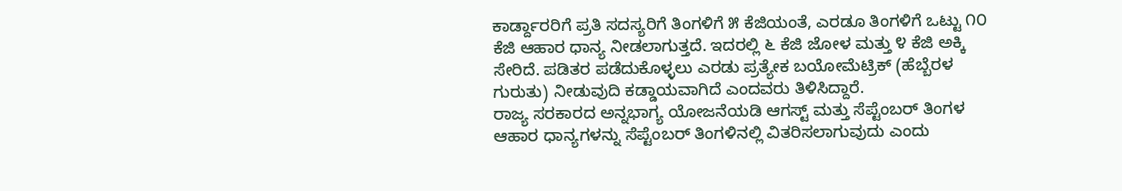ಕಾರ್ಡ್ದಾರರಿಗೆ ಪ್ರತಿ ಸದಸ್ಯರಿಗೆ ತಿಂಗಳಿಗೆ ೫ ಕೆಜಿಯಂತೆ, ಎರಡೂ ತಿಂಗಳಿಗೆ ಒಟ್ಟು ೧೦ ಕೆಜಿ ಆಹಾರ ಧಾನ್ಯ ನೀಡಲಾಗುತ್ತದೆ. ಇದರಲ್ಲಿ ೬ ಕೆಜಿ ಜೋಳ ಮತ್ತು ೪ ಕೆಜಿ ಅಕ್ಕಿ ಸೇರಿದೆ. ಪಡಿತರ ಪಡೆದುಕೊಳ್ಳಲು ಎರಡು ಪ್ರತ್ಯೇಕ ಬಯೋಮೆಟ್ರಿಕ್ (ಹೆಬ್ಬೆರಳ ಗುರುತು) ನೀಡುವುದಿ ಕಡ್ಡಾಯವಾಗಿದೆ ಎಂದವರು ತಿಳಿಸಿದ್ದಾರೆ.
ರಾಜ್ಯ ಸರಕಾರದ ಅನ್ನಭಾಗ್ಯ ಯೋಜನೆಯಡಿ ಆಗಸ್ಟ್ ಮತ್ತು ಸೆಪ್ಟೆಂಬರ್ ತಿಂಗಳ ಆಹಾರ ಧಾನ್ಯಗಳನ್ನು ಸೆಪ್ಟೆಂಬರ್ ತಿಂಗಳಿನಲ್ಲಿ ವಿತರಿಸಲಾಗುವುದು ಎಂದು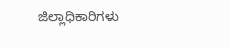ಜಿಲ್ಲಾಧಿಕಾರಿಗಳು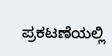ಪ್ರಕಟಣೆಯಲ್ಲಿ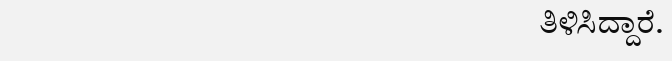ತಿಳಿಸಿದ್ದಾರೆ.